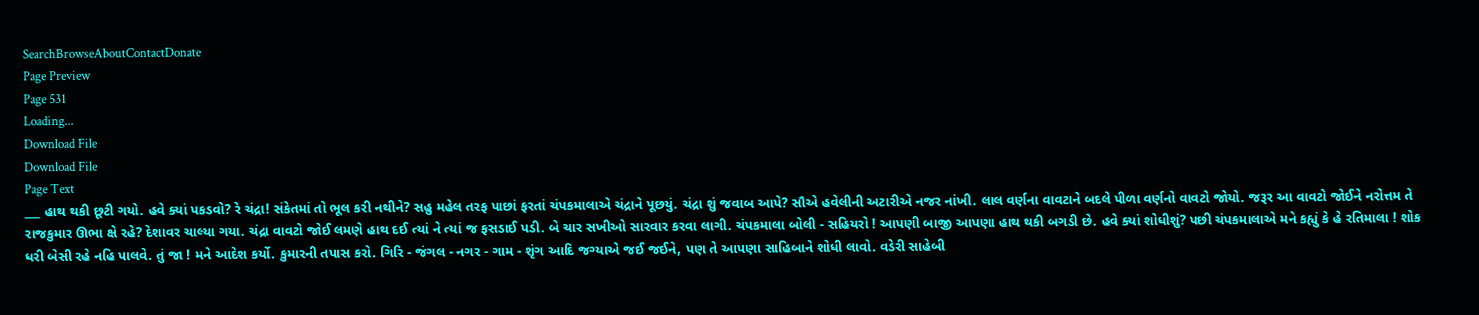SearchBrowseAboutContactDonate
Page Preview
Page 531
Loading...
Download File
Download File
Page Text
___ હાથ થકી છૂટી ગયો. હવે ક્યાં પકડવો? રે ચંદ્રા! સંકેતમાં તો ભૂલ કરી નથીને? સહુ મહેલ તરફ પાછાં ફરતાં ચંપકમાલાએ ચંદ્રાને પૂછયું. ચંદ્રા શું જવાબ આપે? સૌએ હવેલીની અટારીએ નજર નાંખી. લાલ વર્ણના વાવટાને બદલે પીળા વર્ણનો વાવટો જોયો. જરૂર આ વાવટો જોઈને નરોત્તમ તે રાજકુમાર ઊભા ક્ષે રહે? દેશાવર ચાલ્યા ગયા. ચંદ્રા વાવટો જોઈ લમણે હાથ દઈ ત્યાં ને ત્યાં જ ફસડાઈ પડી. બે ચાર સખીઓ સારવાર કરવા લાગી. ચંપકમાલા બોલી - સહિયરો ! આપણી બાજી આપણા હાથ થકી બગડી છે. હવે ક્યાં શોધીશું? પછી ચંપકમાલાએ મને કહ્યું કે હે રતિમાલા ! શોક ધરી બેસી રહે નહિ પાલવે. તું જા ! મને આદેશ કર્યો. કુમારની તપાસ કરો. ગિરિ - જંગલ - નગર - ગામ - શૃંગ આદિ જગ્યાએ જઈ જઈને, પણ તે આપણા સાહિબાને શોધી લાવો. વડેરી સાહેબી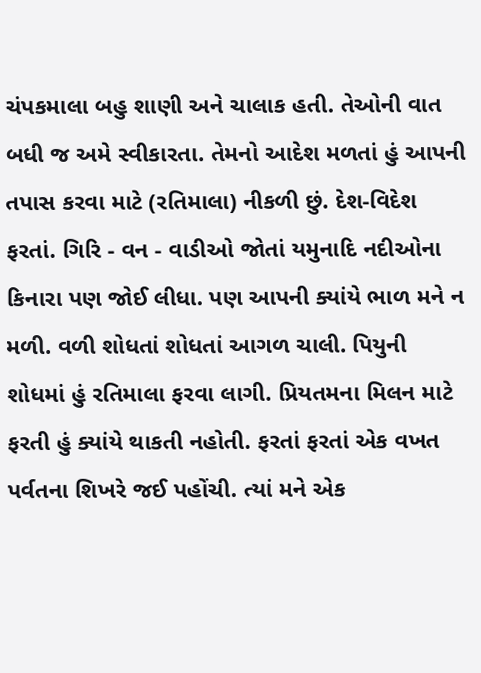ચંપકમાલા બહુ શાણી અને ચાલાક હતી. તેઓની વાત બધી જ અમે સ્વીકારતા. તેમનો આદેશ મળતાં હું આપની તપાસ કરવા માટે (રતિમાલા) નીકળી છું. દેશ-વિદેશ ફરતાં. ગિરિ - વન - વાડીઓ જોતાં યમુનાદિ નદીઓના કિનારા પણ જોઈ લીધા. પણ આપની ક્યાંયે ભાળ મને ન મળી. વળી શોધતાં શોધતાં આગળ ચાલી. પિયુની શોધમાં હું રતિમાલા ફરવા લાગી. પ્રિયતમના મિલન માટે ફરતી હું ક્યાંયે થાકતી નહોતી. ફરતાં ફરતાં એક વખત પર્વતના શિખરે જઈ પહોંચી. ત્યાં મને એક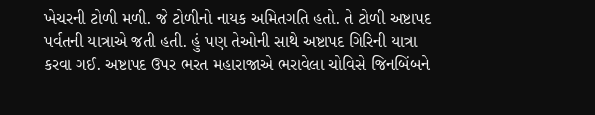ખેચરની ટોળી મળી. જે ટોળીનો નાયક અમિતગતિ હતો. તે ટોળી અષ્ટાપદ પર્વતની યાત્રાએ જતી હતી. હું પણ તેઓની સાથે અષ્ટાપદ ગિરિની યાત્રા કરવા ગઈ. અષ્ટાપદ ઉપર ભરત મહારાજાએ ભરાવેલા ચોવિસે જિનબિંબને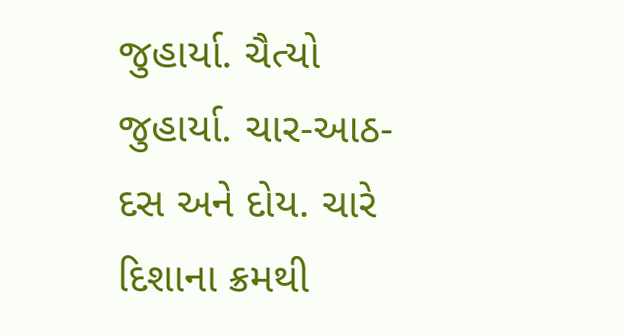જુહાર્યા. ચૈત્યો જુહાર્યા. ચાર-આઠ-દસ અને દોય. ચારે દિશાના ક્રમથી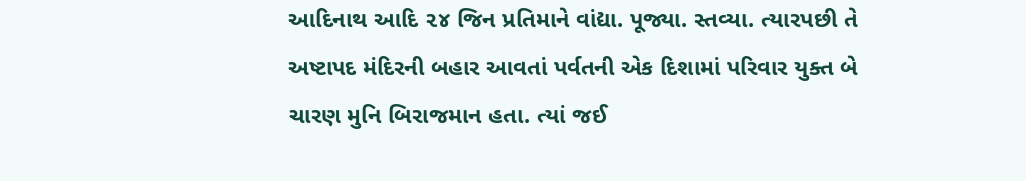આદિનાથ આદિ ૨૪ જિન પ્રતિમાને વાંદ્યા. પૂજ્યા. સ્તવ્યા. ત્યારપછી તે અષ્ટાપદ મંદિરની બહાર આવતાં પર્વતની એક દિશામાં પરિવાર યુક્ત બે ચારણ મુનિ બિરાજમાન હતા. ત્યાં જઈ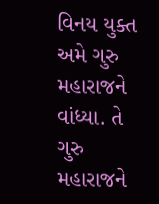વિનય યુક્ત અમે ગુરુ મહારાજને વાંધ્યા. તે ગુરુ મહારાજને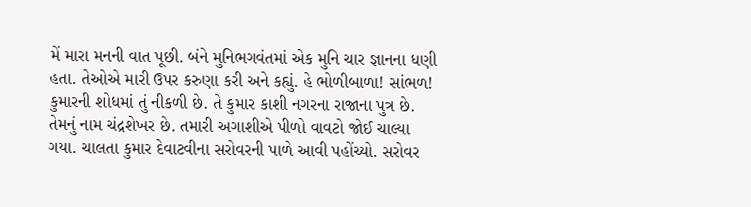મેં મારા મનની વાત પૂછી. બંને મુનિભગવંતમાં એક મુનિ ચાર જ્ઞાનના ધણી હતા. તેઓએ મારી ઉપર કરુણા કરી અને કહ્યું. હે ભોળીબાળા! સાંભળ! કુમારની શોધમાં તું નીકળી છે. તે કુમાર કાશી નગરના રાજાના પુત્ર છે. તેમનું નામ ચંદ્રશેખર છે. તમારી અગાશીએ પીળો વાવટો જોઈ ચાલ્યા ગયા. ચાલતા કુમાર દેવાટવીના સરોવરની પાળે આવી પહોંચ્યો. સરોવર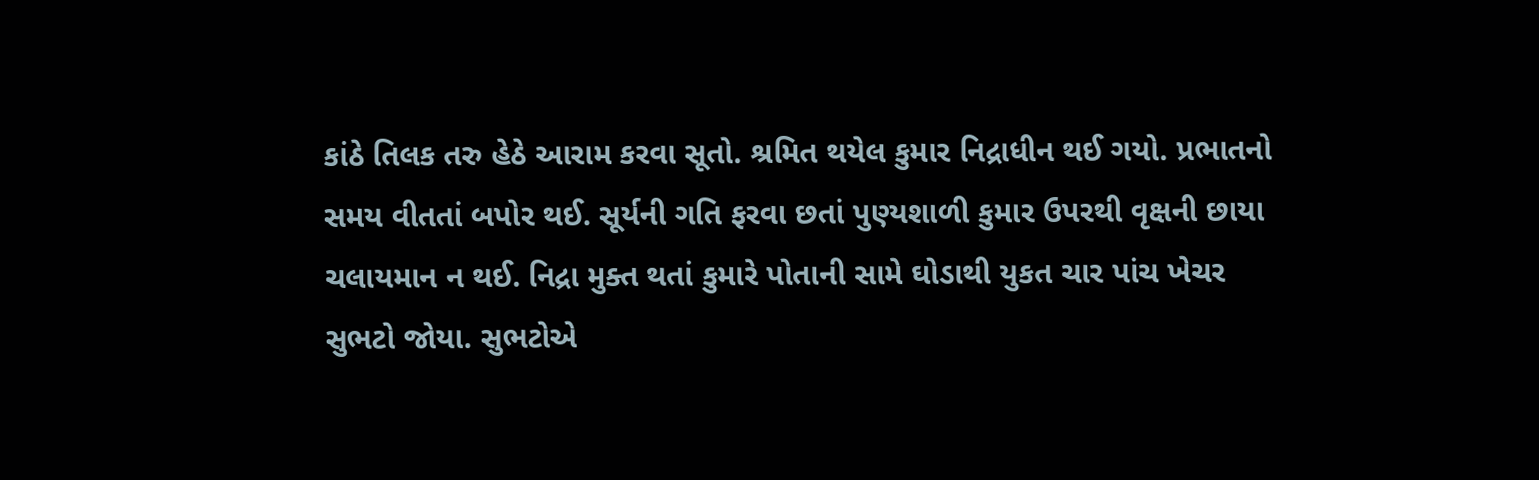કાંઠે તિલક તરુ હેઠે આરામ કરવા સૂતો. શ્રમિત થયેલ કુમાર નિદ્રાધીન થઈ ગયો. પ્રભાતનો સમય વીતતાં બપોર થઈ. સૂર્યની ગતિ ફરવા છતાં પુણ્યશાળી કુમાર ઉપરથી વૃક્ષની છાયા ચલાયમાન ન થઈ. નિદ્રા મુક્ત થતાં કુમારે પોતાની સામે ઘોડાથી યુકત ચાર પાંચ ખેચર સુભટો જોયા. સુભટોએ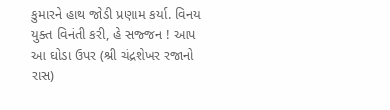કુમારને હાથ જોડી પ્રણામ કર્યા. વિનય યુક્ત વિનંતી કરી, હે સજ્જન ! આપ આ ઘોડા ઉપર (શ્રી ચંદ્રશેખર રજાનો રાસ)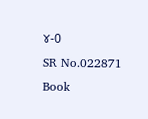૪-0
SR No.022871
Book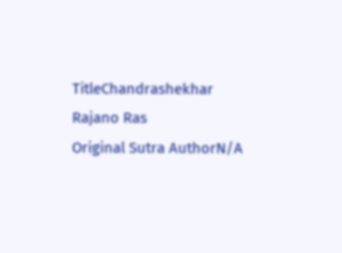TitleChandrashekhar Rajano Ras
Original Sutra AuthorN/A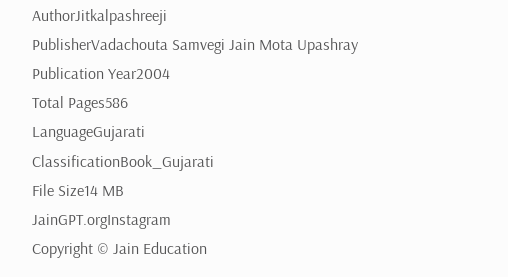AuthorJitkalpashreeji
PublisherVadachouta Samvegi Jain Mota Upashray
Publication Year2004
Total Pages586
LanguageGujarati
ClassificationBook_Gujarati
File Size14 MB
JainGPT.orgInstagram
Copyright © Jain Education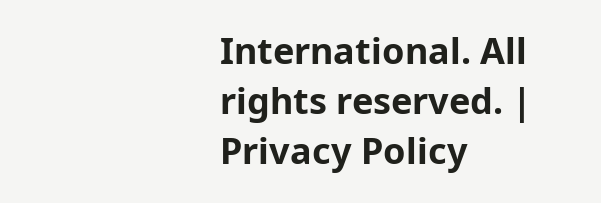International. All rights reserved. | Privacy Policy